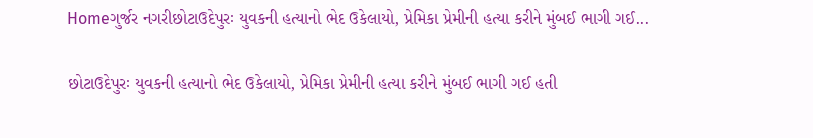Homeગુર્જર નગરીછોટાઉદેપુરઃ યુવકની હત્યાનો ભેદ ઉકેલાયો, પ્રેમિકા પ્રેમીની હત્યા કરીને મુંબઈ ભાગી ગઈ...

છોટાઉદેપુરઃ યુવકની હત્યાનો ભેદ ઉકેલાયો, પ્રેમિકા પ્રેમીની હત્યા કરીને મુંબઈ ભાગી ગઈ હતી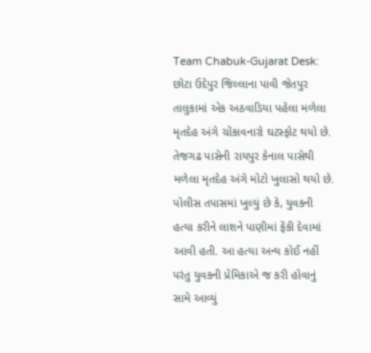Team Chabuk-Gujarat Desk: છોટા ઉદેપુર જિલ્લાના પાવી જેતપુર તાલુકામાં એક અઠવાડિયા પહેલા મળેલા મૃતદેહ અંગે ચોંકાવનારો ઘટસ્ફોટ થયો છે. તેજગઢ પાસેની રાયપુર કેનાલ પાસેથી મળેલા મૃતદેહ અંગે મોટો ખુલાસો થયો છે. પોલીસ તપાસમાં ખુલ્યું છે કે, યુવકની હત્યા કરીને લાશને પાણીમાં ફેંકી દેવામાં આવી હતી. આ હત્યા અન્ય કોઈ નહીં પરંતુ યુવકની પ્રેમિકાએ જ કરી હોવાનું સામે આવ્યું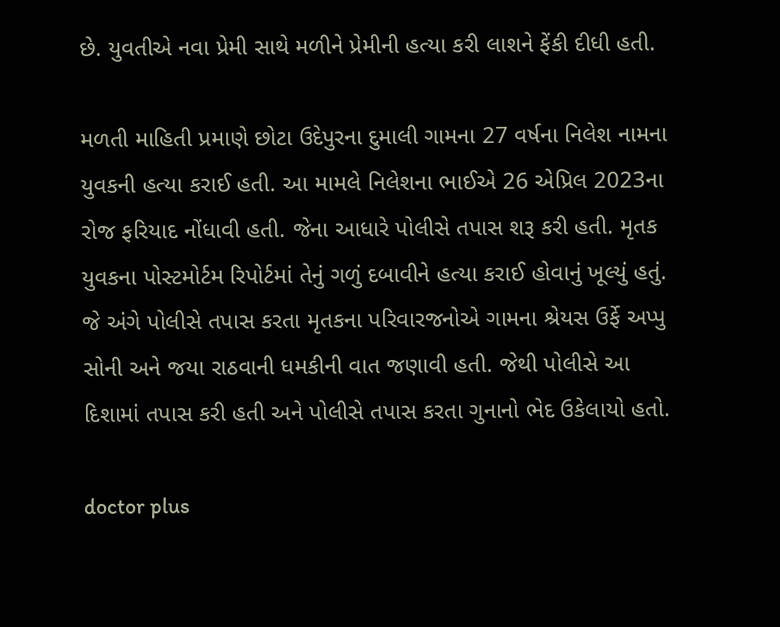છે. યુવતીએ નવા પ્રેમી સાથે મળીને પ્રેમીની હત્યા કરી લાશને ફેંકી દીધી હતી.

મળતી માહિતી પ્રમાણે છોટા ઉદેપુરના દુમાલી ગામના 27 વર્ષના નિલેશ નામના યુવકની હત્યા કરાઈ હતી. આ મામલે નિલેશના ભાઈએ 26 એપ્રિલ 2023ના રોજ ફરિયાદ નોંધાવી હતી. જેના આધારે પોલીસે તપાસ શરૂ કરી હતી. મૃતક યુવકના પોસ્ટમોર્ટમ રિપોર્ટમાં તેનું ગળું દબાવીને હત્યા કરાઈ હોવાનું ખૂલ્યું હતું. જે અંગે પોલીસે તપાસ કરતા મૃતકના પરિવારજનોએ ગામના શ્રેયસ ઉર્ફે અપ્પુ સોની અને જયા રાઠવાની ધમકીની વાત જણાવી હતી. જેથી પોલીસે આ દિશામાં તપાસ કરી હતી અને પોલીસે તપાસ કરતા ગુનાનો ભેદ ઉકેલાયો હતો.

doctor plus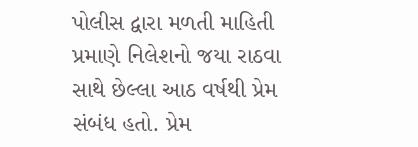પોલીસ દ્વારા મળતી માહિતી પ્રમાણે નિલેશનો જયા રાઠવા સાથે છેલ્લા આઠ વર્ષથી પ્રેમ સંબંધ હતો. પ્રેમ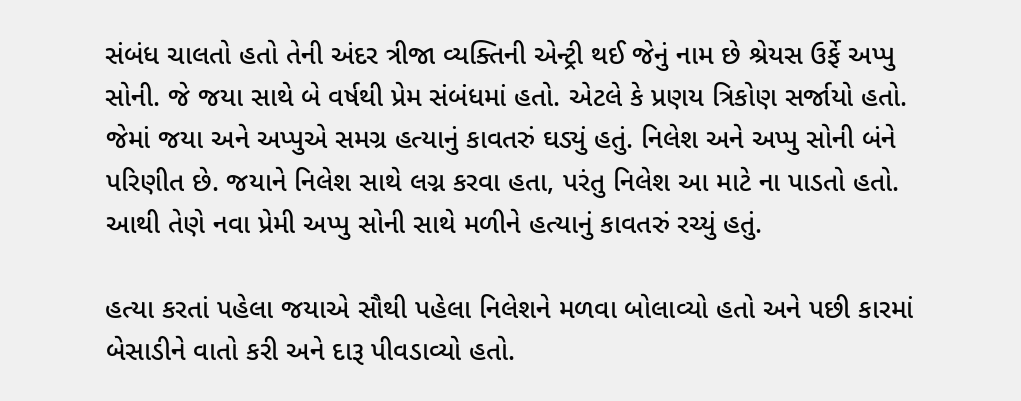સંબંધ ચાલતો હતો તેની અંદર ત્રીજા વ્યક્તિની એન્ટ્રી થઈ જેનું નામ છે શ્રેયસ ઉર્ફે અપ્પુ સોની. જે જયા સાથે બે વર્ષથી પ્રેમ સંબંધમાં હતો. એટલે કે પ્રણય ત્રિકોણ સર્જાયો હતો. જેમાં જયા અને અપ્પુએ સમગ્ર હત્યાનું કાવતરું ઘડ્યું હતું. નિલેશ અને અપ્પુ સોની બંને પરિણીત છે. જયાને નિલેશ સાથે લગ્ન કરવા હતા, પરંતુ નિલેશ આ માટે ના પાડતો હતો. આથી તેણે નવા પ્રેમી અપ્પુ સોની સાથે મળીને હત્યાનું કાવતરું રચ્યું હતું.

હત્યા કરતાં પહેલા જયાએ સૌથી પહેલા નિલેશને મળવા બોલાવ્યો હતો અને પછી કારમાં બેસાડીને વાતો કરી અને દારૂ પીવડાવ્યો હતો.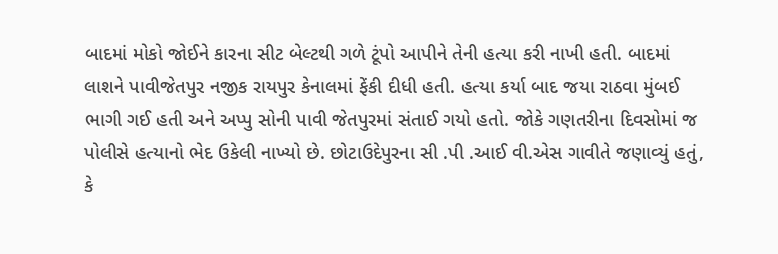બાદમાં મોકો જોઈને કારના સીટ બેલ્ટથી ગળે ટૂંપો આપીને તેની હત્યા કરી નાખી હતી. બાદમાં લાશને પાવીજેતપુર નજીક રાયપુર કેનાલમાં ફેંકી દીધી હતી. હત્યા કર્યા બાદ જયા રાઠવા મુંબઈ ભાગી ગઈ હતી અને અપ્પુ સોની પાવી જેતપુરમાં સંતાઈ ગયો હતો. જોકે ગણતરીના દિવસોમાં જ પોલીસે હત્યાનો ભેદ ઉકેલી નાખ્યો છે. છોટાઉદેપુરના સી .પી .આઈ વી.એસ ગાવીતે જણાવ્યું હતું, કે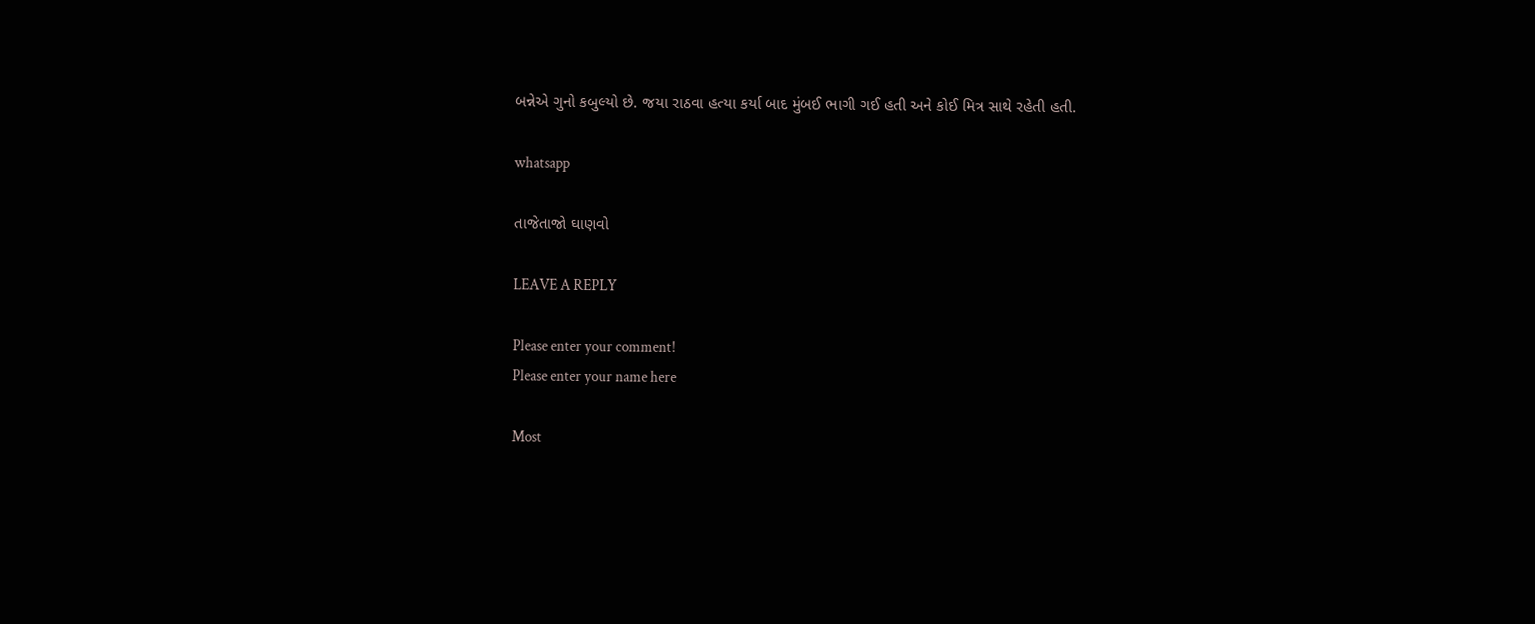બન્નેએ ગુનો કબુલ્યો છે. જયા રાઠવા હત્યા કર્યા બાદ મુંબઈ ભાગી ગઈ હતી અને કોઈ મિત્ર સાથે રહેતી હતી.

whatsapp

તાજેતાજો ઘાણવો

LEAVE A REPLY

Please enter your comment!
Please enter your name here

Most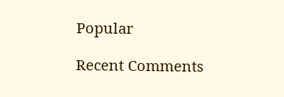Popular

Recent Comments